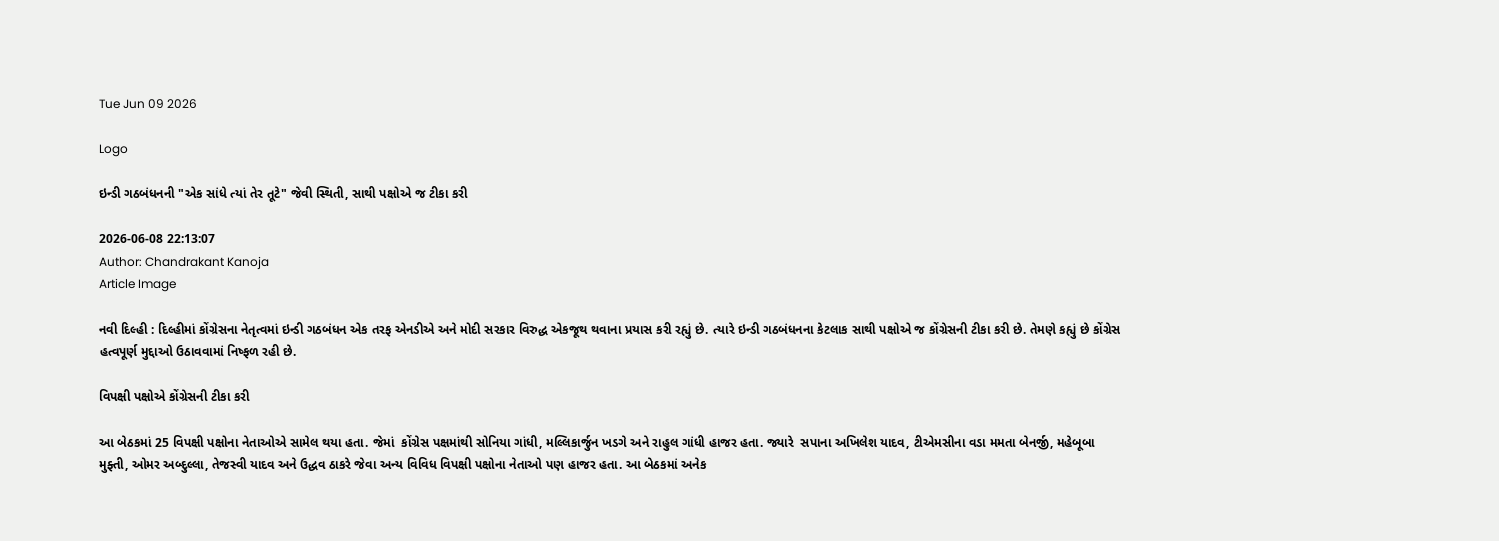Tue Jun 09 2026

Logo

ઇન્ડી ગઠબંધનની "એક સાંધે ત્યાં તેર તૂટે" જેવી સ્થિતી, સાથી પક્ષોએ જ ટીકા કરી

2026-06-08 22:13:07
Author: Chandrakant Kanoja
Article Image

નવી દિલ્હી : દિલ્હીમાં કોંગ્રેસના નેતૃત્વમાં ઇન્ડી ગઠબંધન એક તરફ એનડીએ અને મોદી સરકાર વિરુદ્ધ એકજૂથ થવાના પ્રયાસ કરી રહ્યું છે. ત્યારે ઇન્ડી ગઠબંધનના કેટલાક સાથી પક્ષોએ જ કોંગ્રેસની ટીકા કરી છે. તેમણે કહ્યું છે કોંગ્રેસ હત્વપૂર્ણ મુદ્દાઓ ઉઠાવવામાં નિષ્ફળ રહી છે.

વિપક્ષી પક્ષોએ કોંગ્રેસની ટીકા કરી

આ બેઠકમાં 25 વિપક્ષી પક્ષોના નેતાઓએ સામેલ થયા હતા. જેમાં  કોંગ્રેસ પક્ષમાંથી સોનિયા ગાંધી, મલ્લિકાર્જુન ખડગે અને રાહુલ ગાંધી હાજર હતા. જ્યારે  સપાના અખિલેશ યાદવ, ટીએમસીના વડા મમતા બેનર્જી, મહેબૂબા મુફ્તી, ઓમર અબ્દુલ્લા, તેજસ્વી યાદવ અને ઉદ્ધવ ઠાકરે જેવા અન્ય વિવિધ વિપક્ષી પક્ષોના નેતાઓ પણ હાજર હતા. આ બેઠકમાં અનેક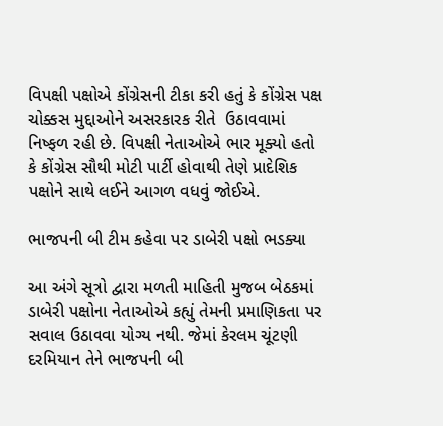વિપક્ષી પક્ષોએ કોંગ્રેસની ટીકા કરી હતું કે કોંગ્રેસ પક્ષ  ચોક્કસ મુદ્દાઓને અસરકારક રીતે  ઉઠાવવામાં નિષ્ફળ રહી છે. વિપક્ષી નેતાઓએ ભાર મૂક્યો હતો કે કોંગ્રેસ સૌથી મોટી પાર્ટી હોવાથી તેણે પ્રાદેશિક પક્ષોને સાથે લઈને આગળ વધવું જોઈએ.

ભાજપની બી ટીમ કહેવા પર ડાબેરી પક્ષો ભડક્યા

આ અંગે સૂત્રો દ્વારા મળતી માહિતી મુજબ બેઠકમાં ડાબેરી પક્ષોના નેતાઓએ કહ્યું તેમની પ્રમાણિકતા પર સવાલ ઉઠાવવા યોગ્ય નથી. જેમાં કેરલમ ચૂંટણી દરમિયાન તેને ભાજપની બી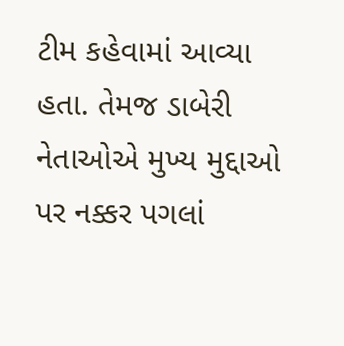ટીમ કહેવામાં આવ્યા હતા. તેમજ ડાબેરી નેતાઓએ મુખ્ય મુદ્દાઓ પર નક્કર પગલાં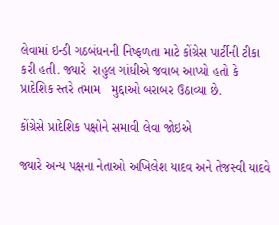લેવામાં ઇન્ડી ગઠબંધનની નિષ્ફળતા માટે કોંગ્રેસ પાર્ટીની ટીકા કરી હતી. જ્યારે  રાહુલ ગાંધીએ જવાબ આપ્યો હતો કે પ્રાદેશિક સ્તરે તમામ   મુદ્દાઓ બરાબર ઉઠાવ્યા છે.

કોંગ્રેસે પ્રાદેશિક પક્ષોને સમાવી લેવા જોઇએ

જ્યારે અન્ય પક્ષના નેતાઓ અખિલેશ યાદવ અને તેજસ્વી યાદવે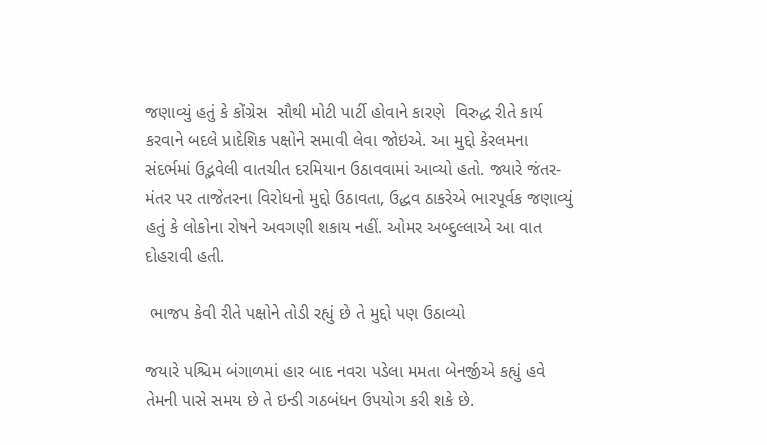જણાવ્યું હતું કે કોંગ્રેસ  સૌથી મોટી પાર્ટી હોવાને કારણે  વિરુદ્ધ રીતે કાર્ય કરવાને બદલે પ્રાદેશિક પક્ષોને સમાવી લેવા જોઇએ. આ મુદ્દો કેરલમના સંદર્ભમાં ઉદ્ભવેલી વાતચીત દરમિયાન ઉઠાવવામાં આવ્યો હતો. જ્યારે જંતર-મંતર પર તાજેતરના વિરોધનો મુદ્દો ઉઠાવતા, ઉદ્ધવ ઠાકરેએ ભારપૂર્વક જણાવ્યું હતું કે લોકોના રોષને અવગણી શકાય નહીં. ઓમર અબ્દુલ્લાએ આ વાત દોહરાવી હતી.

 ભાજપ કેવી રીતે પક્ષોને તોડી રહ્યું છે તે મુદ્દો પણ ઉઠાવ્યો

જયારે પશ્ચિમ બંગાળમાં હાર બાદ નવરા પડેલા મમતા બેનર્જીએ કહ્યું હવે તેમની પાસે સમય છે તે ઇન્ડી ગઠબંધન ઉપયોગ કરી શકે છે.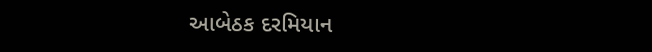આબેઠક દરમિયાન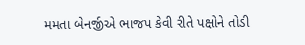મમતા બેનર્જીએ ભાજપ કેવી રીતે પક્ષોને તોડી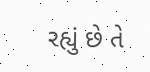રહ્યું છે તે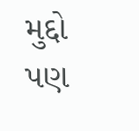મુદ્દો પણ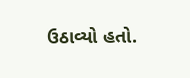ઉઠાવ્યો હતો.